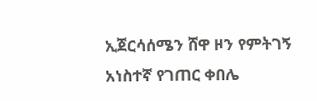ኢጀርሳሰሜን ሸዋ ዞን የምትገኝ አነስተኛ የገጠር ቀበሌ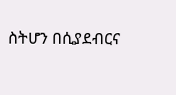ስትሆን በሲያደብርና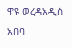ዋዩ ወረዳአዲስ አበባ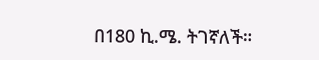በ180 ኪ.ሜ. ትገኛለች።